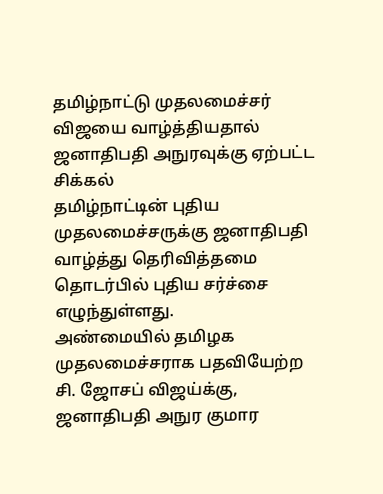தமிழ்நாட்டு முதலமைச்சர் விஜயை வாழ்த்தியதால் ஜனாதிபதி அநுரவுக்கு ஏற்பட்ட சிக்கல்
தமிழ்நாட்டின் புதிய முதலமைச்சருக்கு ஜனாதிபதி வாழ்த்து தெரிவித்தமை தொடர்பில் புதிய சர்ச்சை எழுந்துள்ளது.
அண்மையில் தமிழக முதலமைச்சராக பதவியேற்ற சி. ஜோசப் விஜய்க்கு, ஜனாதிபதி அநுர குமார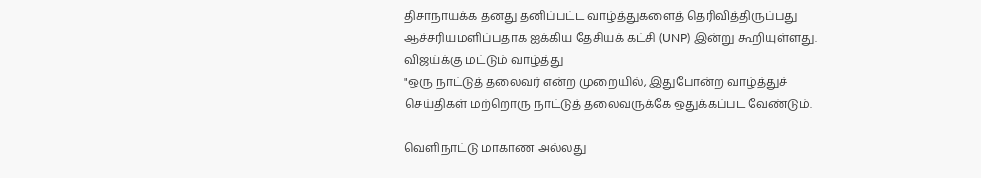திசாநாயக்க தனது தனிப்பட்ட வாழ்த்துகளைத் தெரிவித்திருப்பது ஆச்சரியமளிப்பதாக ஐக்கிய தேசியக் கட்சி (UNP) இன்று கூறியுள்ளது.
விஜய்க்கு மட்டும் வாழ்த்து
"ஒரு நாட்டுத் தலைவர் என்ற முறையில், இதுபோன்ற வாழ்த்துச் செய்திகள் மற்றொரு நாட்டுத் தலைவருக்கே ஒதுக்கப்பட வேண்டும்.

வெளிநாட்டு மாகாண அல்லது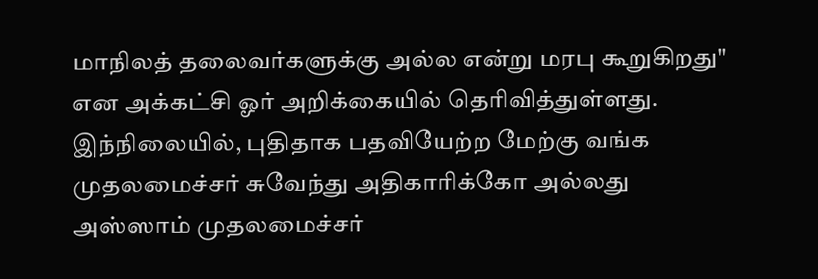மாநிலத் தலைவர்களுக்கு அல்ல என்று மரபு கூறுகிறது" என அக்கட்சி ஓர் அறிக்கையில் தெரிவித்துள்ளது.
இந்நிலையில், புதிதாக பதவியேற்ற மேற்கு வங்க முதலமைச்சர் சுவேந்து அதிகாரிக்கோ அல்லது அஸ்ஸாம் முதலமைச்சர்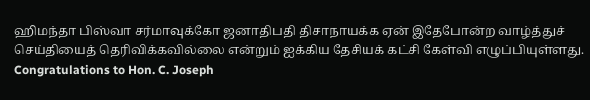ஹிமந்தா பிஸ்வா சர்மாவுக்கோ ஜனாதிபதி திசாநாயக்க ஏன் இதேபோன்ற வாழ்த்துச் செய்தியைத் தெரிவிக்கவில்லை என்றும் ஐக்கிய தேசியக் கட்சி கேள்வி எழுப்பியுள்ளது.
Congratulations to Hon. C. Joseph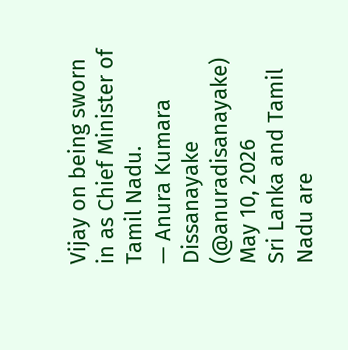Vijay on being sworn in as Chief Minister of Tamil Nadu.
— Anura Kumara Dissanayake (@anuradisanayake) May 10, 2026
Sri Lanka and Tamil Nadu are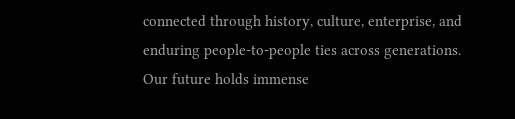connected through history, culture, enterprise, and enduring people-to-people ties across generations. Our future holds immense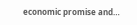economic promise and…